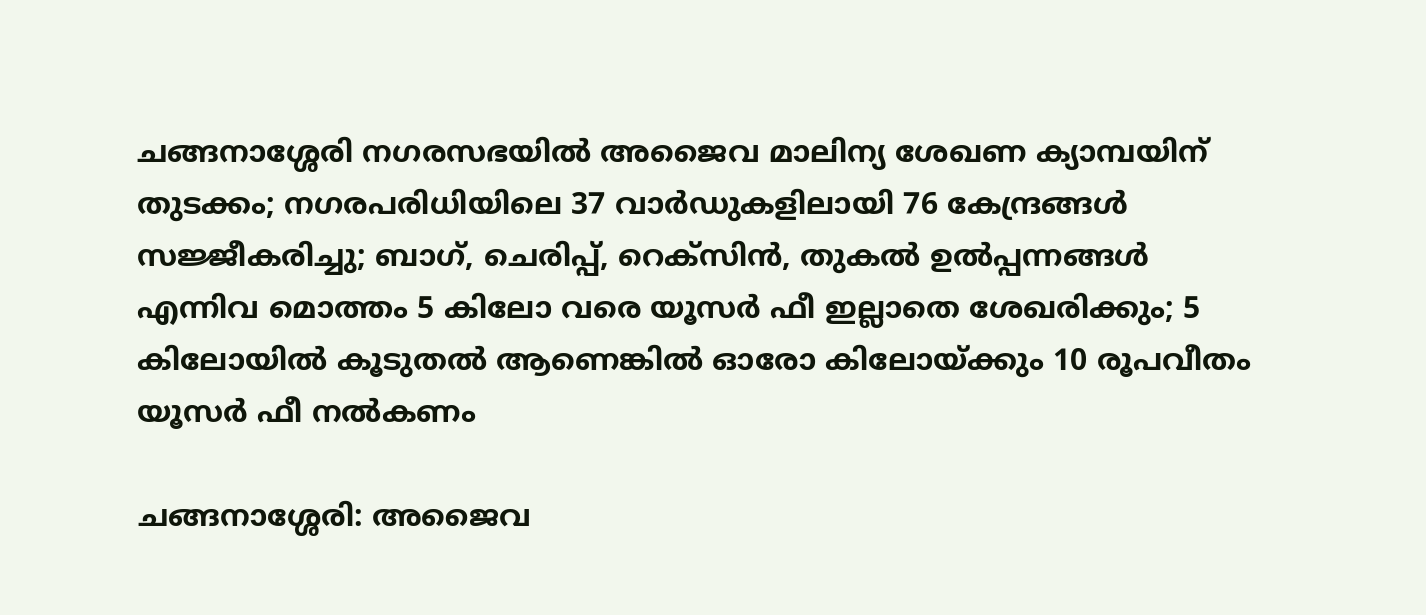ചങ്ങനാശ്ശേരി നഗരസഭയിൽ അജൈവ മാലിന്യ ശേഖണ ക്യാമ്പയിന് തുടക്കം; നഗരപരിധിയിലെ 37 വാർഡുകളിലായി 76 കേന്ദ്രങ്ങൾ സജ്ജീകരിച്ചു; ബാഗ്, ചെരിപ്പ്, റെക്‌സിൻ, തുകൽ ഉൽപ്പന്നങ്ങൾ എന്നിവ മൊത്തം 5 കിലോ വരെ യൂസർ ഫീ ഇല്ലാതെ ശേഖരിക്കും; 5 കിലോയിൽ കൂടുതൽ ആണെങ്കിൽ ഓരോ കിലോയ്ക്കും 10 രൂപവീതം യൂസർ ഫീ നൽകണം

ചങ്ങനാശ്ശേരി: അജൈവ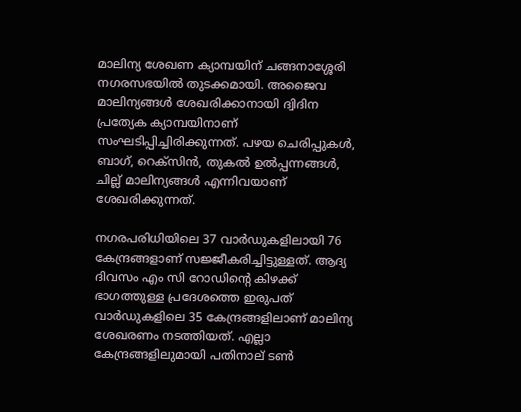മാലിന്യ ശേഖണ ക്യാമ്പയിന് ചങ്ങനാശ്ശേരി നഗരസഭയിൽ തുടക്കമായി. അജൈവ മാലിന്യങ്ങൾ ശേഖരിക്കാനായി ദ്വിദിന പ്രത്യേക ക്യാമ്പയിനാണ് സംഘടിപ്പിച്ചിരിക്കുന്നത്. പഴയ ചെരിപ്പുകൾ, ബാഗ്, റെക്സിൻ, തുകൽ ഉൽപ്പന്നങ്ങൾ, ചില്ല് മാലിന്യങ്ങൾ എന്നിവയാണ് ശേഖരിക്കുന്നത്.

നഗരപരിധിയിലെ 37 വാർഡുകളിലായി 76 കേന്ദ്രങ്ങളാണ് സജ്ജീകരിച്ചിട്ടുള്ളത്. ആദ്യ ദിവസം എം സി റോഡിൻ്റെ കിഴക്ക് ഭാഗത്തുള്ള പ്രദേശത്തെ ഇരുപത് വാർഡുകളിലെ 35 കേന്ദ്രങ്ങളിലാണ് മാലിന്യ ശേഖരണം നടത്തിയത്. എല്ലാ കേന്ദ്രങ്ങളിലുമായി പതിനാല് ടൺ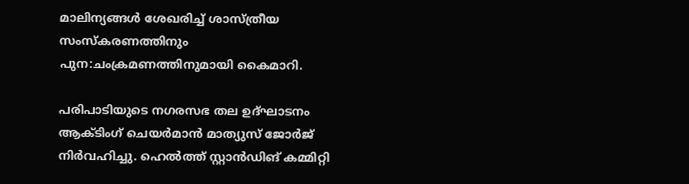മാലിന്യങ്ങൾ ശേഖരിച്ച് ശാസ്ത്രീയ സംസ്കരണത്തിനും പുന:ചംക്രമണത്തിനുമായി കൈമാറി.

പരിപാടിയുടെ നഗരസഭ തല ഉദ്ഘാടനം ആക്ടിംഗ് ചെയർമാൻ മാത്യുസ് ജോർജ് നിർവഹിച്ചു. ഹെൽത്ത് സ്റ്റാൻഡിങ് കമ്മിറ്റി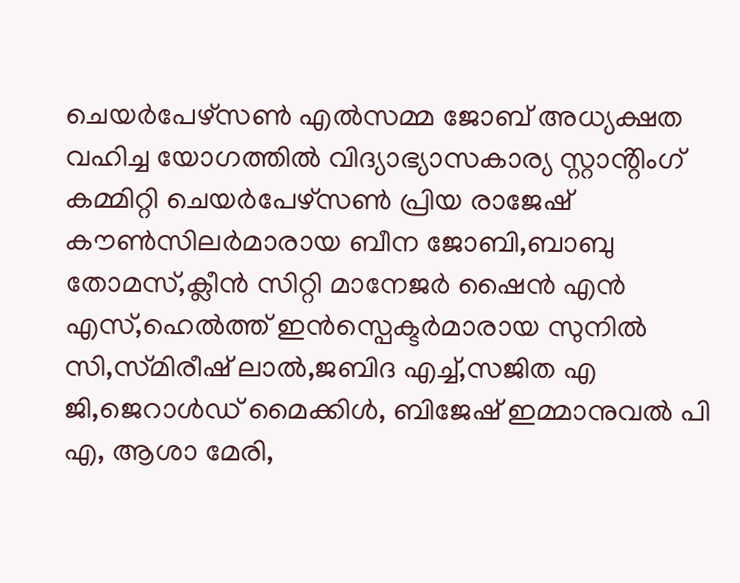ചെയർപേഴ്‌സൺ എൽസമ്മ ജോബ് അധ്യക്ഷത വഹിച്ച യോഗത്തിൽ വിദ്യാഭ്യാസകാര്യ സ്റ്റാൻ്റിംഗ് കമ്മിറ്റി ചെയർപേഴ്സൺ പ്രിയ രാജേഷ് കൗൺസിലർമാരായ ബീന ജോബി,ബാബു തോമസ്,ക്ലീൻ സിറ്റി മാനേജർ ഷൈൻ എൻ എസ്,ഹെൽത്ത് ഇൻസ്പെക്ടർമാരായ സുനിൽ സി,സ്‌മിരീഷ് ലാൽ,ജബിദ എച്ച്,സജിത എ ജി,ജെറാൾഡ് മൈക്കിൾ, ബിജേഷ് ഇമ്മാനുവൽ പി എ, ആശാ മേരി,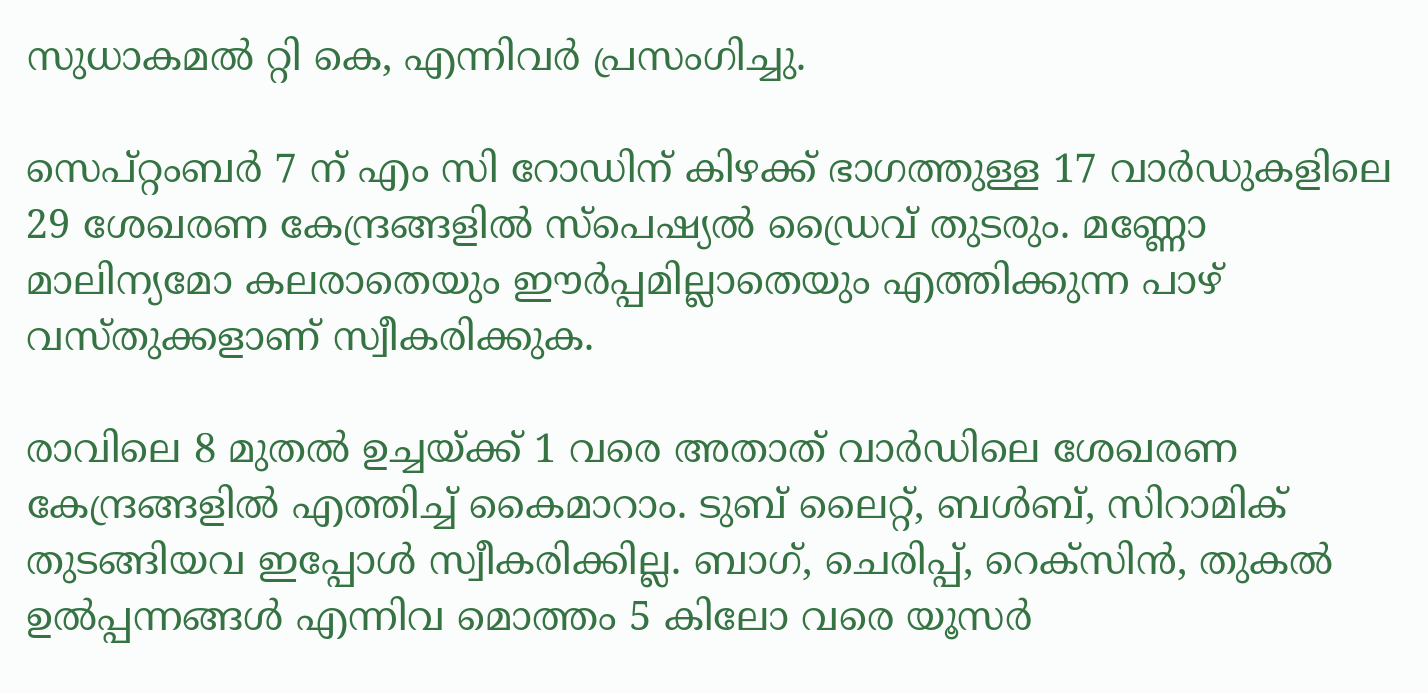സുധാകമൽ റ്റി കെ, എന്നിവർ പ്രസംഗിച്ചു.

സെപ്റ്റംബർ 7 ന് എം സി റോഡിന് കിഴക്ക് ഭാഗത്തുള്ള 17 വാർഡുകളിലെ 29 ശേഖരണ കേന്ദ്രങ്ങളിൽ സ്പെഷ്യൽ ഡ്രൈവ് തുടരും. മണ്ണോ മാലിന്യമോ കലരാതെയും ഈർപ്പമില്ലാതെയും എത്തിക്കുന്ന പാഴ് വസ്തുക്കളാണ് സ്വീകരിക്കുക.

രാവിലെ 8 മുതൽ ഉച്ചയ്ക്ക് 1 വരെ അതാത് വാർഡിലെ ശേഖരണ കേന്ദ്രങ്ങളിൽ എത്തിച്ച് കൈമാറാം. ടുബ് ലൈറ്റ്, ബൾബ്, സിറാമിക് തുടങ്ങിയവ ഇപ്പോൾ സ്വീകരിക്കില്ല. ബാഗ്, ചെരിപ്പ്, റെക്‌സിൻ, തുകൽ ഉൽപ്പന്നങ്ങൾ എന്നിവ മൊത്തം 5 കിലോ വരെ യൂസർ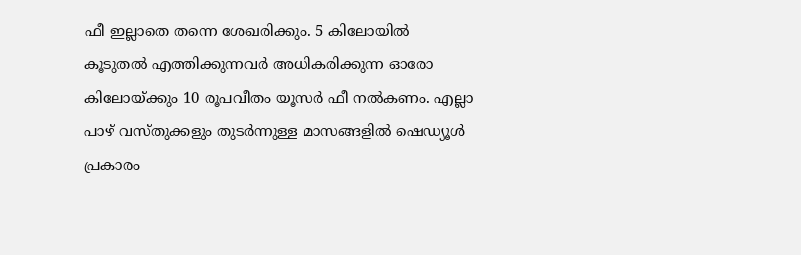ഫീ ഇല്ലാതെ തന്നെ ശേഖരിക്കും. 5 കിലോയിൽ കൂടുതൽ എത്തിക്കുന്നവർ അധികരിക്കുന്ന ഓരോ കിലോയ്ക്കും 10 രൂപവീതം യൂസർ ഫീ നൽകണം. എല്ലാ പാഴ് വസ്തു‌ക്കളും തുടർന്നുള്ള മാസങ്ങളിൽ ഷെഡ്യൂൾ പ്രകാരം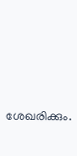ശേഖരിക്കും.